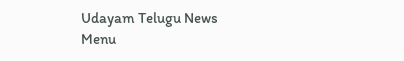Udayam Telugu News
Menu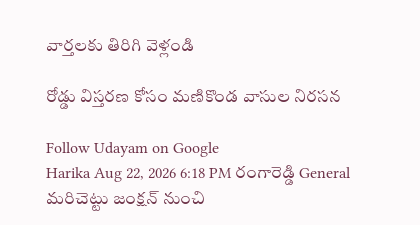వార్తలకు తిరిగి వెళ్లండి

రోడ్డు విస్తరణ కోసం మణికొండ వాసుల నిరసన

Follow Udayam on Google
Harika Aug 22, 2026 6:18 PM రంగారెడ్డి General
మరిచెట్టు జంక్షన్‌ నుంచి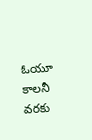ఓయూ కాలనీ వరకు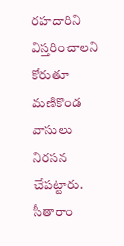రహదారిని విస్తరించాలని కోరుతూ మణికొండ వాసులు నిరసన చేపట్టారు. సీతారాం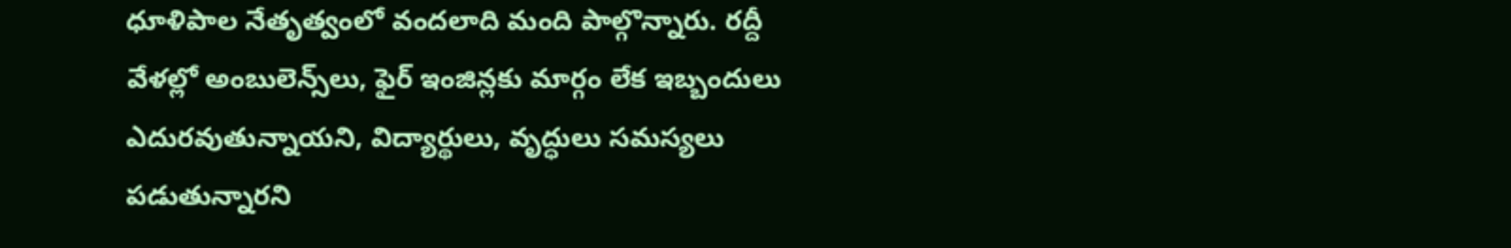ధూళిపాల నేతృత్వంలో వందలాది మంది పాల్గొన్నారు. రద్దీ వేళల్లో అంబులెన్స్‌లు, ఫైర్‌ ఇంజిన్లకు మార్గం లేక ఇబ్బందులు ఎదురవుతున్నాయని, విద్యార్థులు, వృద్ధులు సమస్యలు పడుతున్నారని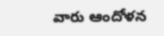వారు ఆందోళన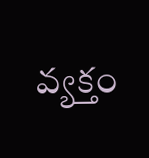వ్యక్తం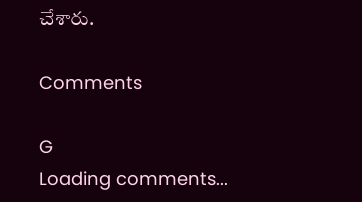చేశారు.

Comments

G
Loading comments...